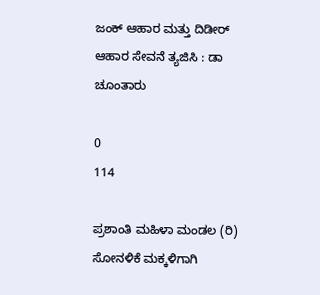ಜಂಕ್ ಆಹಾರ ಮತ್ತು ದಿಡೀರ್ ಆಹಾರ ಸೇವನೆ ತ್ಯಜಿಸಿ : ಡಾ ಚೂಂತಾರು

0
114

ಪ್ರಶಾಂತಿ ಮಹಿಳಾ ಮಂಡಲ (ರಿ) ಸೋನಳಿಕೆ ಮಕ್ಕಳಿಗಾಗಿ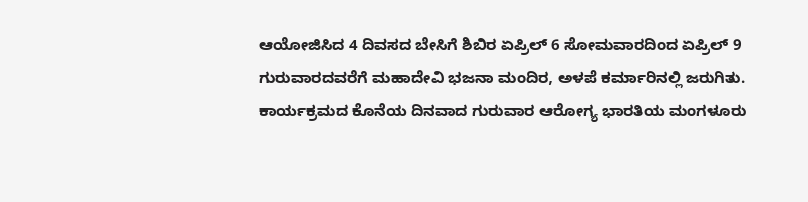ಆಯೋಜಿಸಿದ 4 ದಿವಸದ ಬೇಸಿಗೆ ಶಿಬಿರ ಏಪ್ರಿಲ್ 6 ಸೋಮವಾರದಿಂದ ಏಪ್ರಿಲ್ 9 ಗುರುವಾರದವರೆಗೆ ಮಹಾದೇವಿ ಭಜನಾ ಮಂದಿರ, ಅಳಪೆ ಕರ್ಮಾರಿನಲ್ಲಿ ಜರುಗಿತು. ಕಾರ್ಯಕ್ರಮದ ಕೊನೆಯ ದಿನವಾದ ಗುರುವಾರ ಆರೋಗ್ಯ ಭಾರತಿಯ ಮಂಗಳೂರು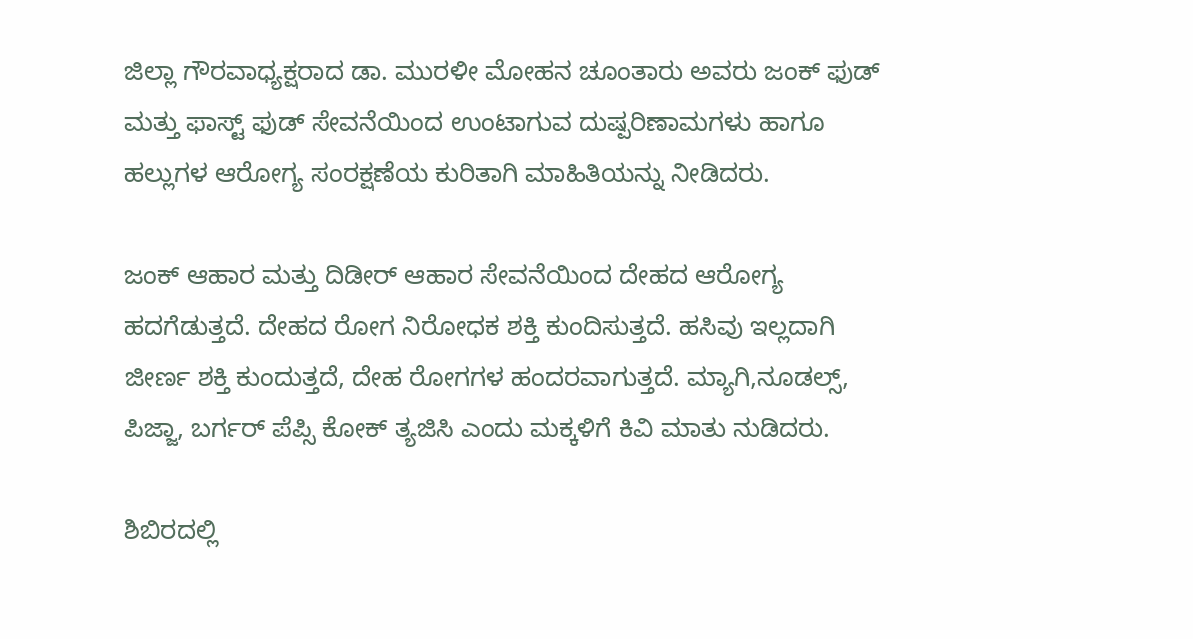ಜಿಲ್ಲಾ ಗೌರವಾಧ್ಯಕ್ಷರಾದ ಡಾ. ಮುರಳೀ ಮೋಹನ ಚೂಂತಾರು ಅವರು ಜಂಕ್ ಫುಡ್ ಮತ್ತು ಫಾಸ್ಟ್ ಫುಡ್ ಸೇವನೆಯಿಂದ ಉಂಟಾಗುವ ದುಷ್ಪರಿಣಾಮಗಳು ಹಾಗೂ ಹಲ್ಲುಗಳ ಆರೋಗ್ಯ ಸಂರಕ್ಷಣೆಯ ಕುರಿತಾಗಿ ಮಾಹಿತಿಯನ್ನು ನೀಡಿದರು.

ಜಂಕ್ ಆಹಾರ ಮತ್ತು ದಿಡೀರ್ ಆಹಾರ ಸೇವನೆಯಿಂದ ದೇಹದ ಆರೋಗ್ಯ ಹದಗೆಡುತ್ತದೆ. ದೇಹದ ರೋಗ ನಿರೋಧಕ ಶಕ್ತಿ ಕುಂದಿಸುತ್ತದೆ. ಹಸಿವು ಇಲ್ಲದಾಗಿ ಜೀರ್ಣ ಶಕ್ತಿ ಕುಂದುತ್ತದೆ, ದೇಹ ರೋಗಗಳ ಹಂದರವಾಗುತ್ತದೆ. ಮ್ಯಾಗಿ,ನೂಡಲ್ಸ್, ಪಿಜ್ಜಾ, ಬರ್ಗರ್ ಪೆಪ್ಸಿ ಕೋಕ್ ತ್ಯಜಿಸಿ ಎಂದು ಮಕ್ಕಳಿಗೆ ಕಿವಿ ಮಾತು ನುಡಿದರು.

ಶಿಬಿರದಲ್ಲಿ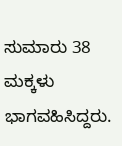ಸುಮಾರು 38 ಮಕ್ಕಳು ಭಾಗವಹಿಸಿದ್ದರು.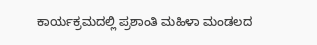ಕಾರ್ಯಕ್ರಮದಲ್ಲಿ ಪ್ರಶಾಂತಿ ಮಹಿಳಾ ಮಂಡಲದ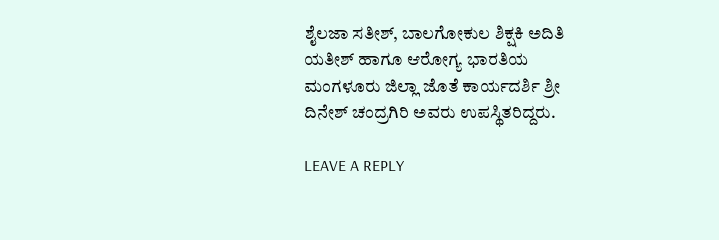ಶೈಲಜಾ ಸತೀಶ್, ಬಾಲಗೋಕುಲ ಶಿಕ್ಷಕಿ ಅದಿತಿ ಯತೀಶ್ ಹಾಗೂ ಆರೋಗ್ಯ ಭಾರತಿಯ ಮಂಗಳೂರು ಜಿಲ್ಲಾ ಜೊತೆ ಕಾರ್ಯದರ್ಶಿ ಶ್ರೀ ದಿನೇಶ್ ಚಂದ್ರಗಿರಿ ಅವರು ಉಪಸ್ಥಿತರಿದ್ದರು.

LEAVE A REPLY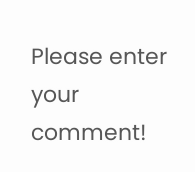Please enter your comment!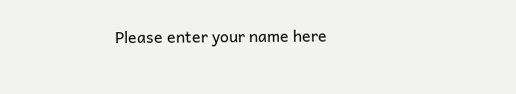Please enter your name here